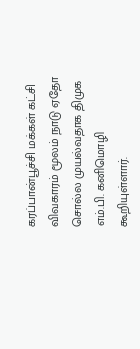கரப்பான்பூச்சி மக்கள் கட்சி விவகாரம் மூலம் நாடு ஏதோ சொல்ல முயல்வதாக திமுக எம்.பி. கனிமொழி கூறியுள்ளார்.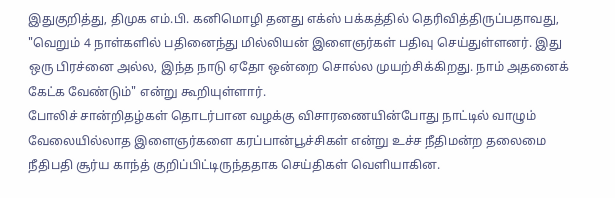இதுகுறித்து, திமுக எம்.பி. கனிமொழி தனது எக்ஸ் பக்கத்தில் தெரிவித்திருப்பதாவது, "வெறும் 4 நாள்களில் பதினைந்து மில்லியன் இளைஞர்கள் பதிவு செய்துள்ளனர். இது ஒரு பிரச்னை அல்ல, இந்த நாடு ஏதோ ஒன்றை சொல்ல முயற்சிக்கிறது. நாம் அதனைக் கேட்க வேண்டும்" என்று கூறியுள்ளார்.
போலிச் சான்றிதழ்கள் தொடர்பான வழக்கு விசாரணையின்போது நாட்டில் வாழும் வேலையில்லாத இளைஞர்களை கரப்பான்பூச்சிகள் என்று உச்ச நீதிமன்ற தலைமை நீதிபதி சூர்ய காந்த் குறிப்பிட்டிருந்ததாக செய்திகள் வெளியாகின.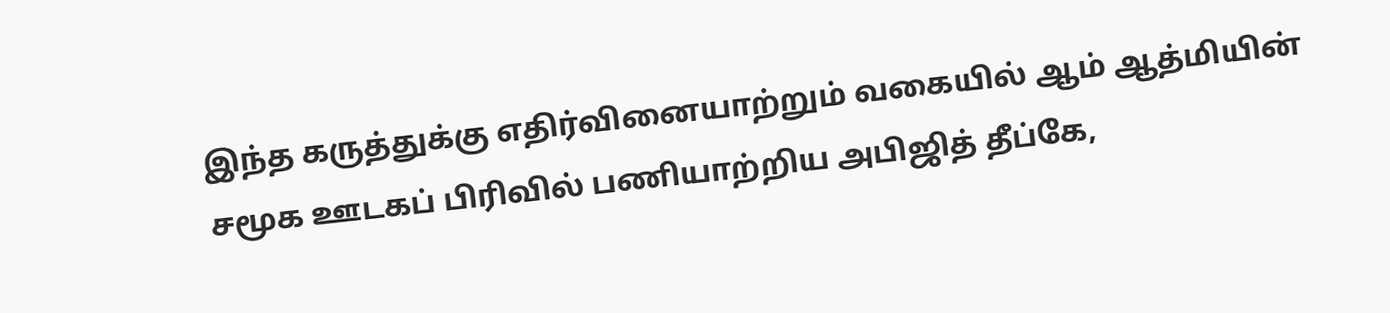இந்த கருத்துக்கு எதிர்வினையாற்றும் வகையில் ஆம் ஆத்மியின் சமூக ஊடகப் பிரிவில் பணியாற்றிய அபிஜித் தீப்கே,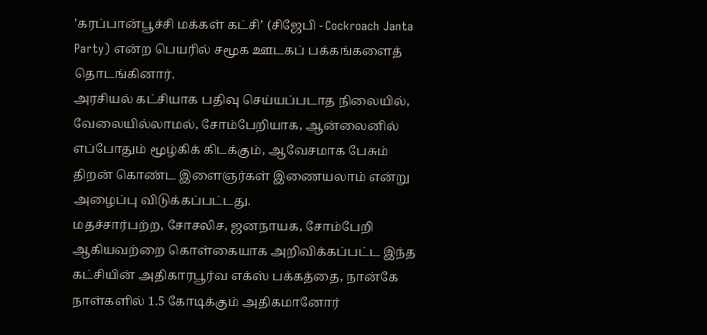’கரப்பான்பூச்சி மக்கள் கட்சி’ (சிஜேபி - Cockroach Janta Party) என்ற பெயரில் சமூக ஊடகப் பக்கங்களைத் தொடங்கினார்.
அரசியல் கட்சியாக பதிவு செய்யப்படாத நிலையில், வேலையில்லாமல், சோம்பேறியாக, ஆன்லைனில் எப்போதும் மூழ்கிக் கிடக்கும், ஆவேசமாக பேசும் திறன் கொண்ட இளைஞர்கள் இணையலாம் என்று அழைப்பு விடுக்கப்பட்டது.
மதச்சார்பற்ற, சோசலிச, ஜனநாயக, சோம்பேறி ஆகியவற்றை கொள்கையாக அறிவிக்கப்பட்ட இந்த கட்சியின் அதிகாரபூர்வ எக்ஸ் பக்கத்தை, நான்கே நாள்களில் 1.5 கோடிக்கும் அதிகமானோர்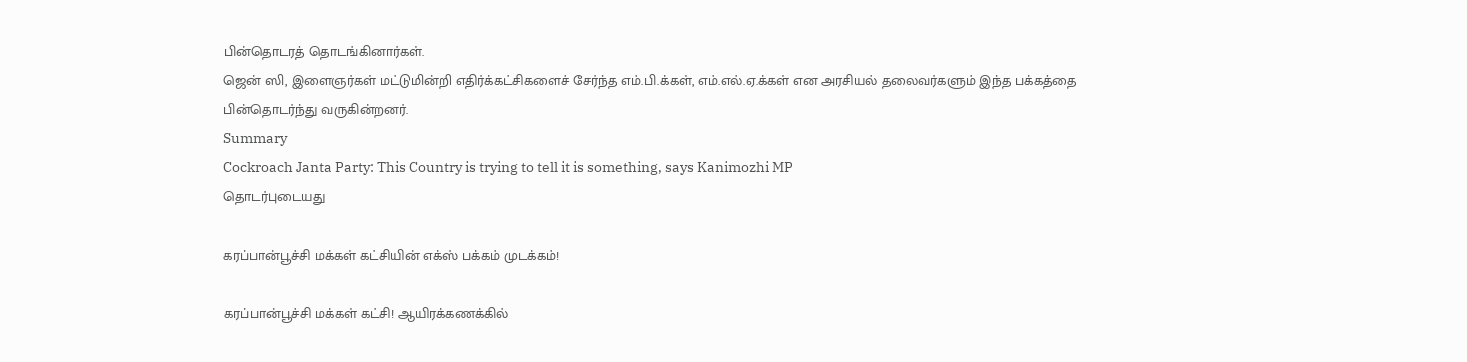பின்தொடரத் தொடங்கினார்கள்.
ஜென் ஸி, இளைஞர்கள் மட்டுமின்றி எதிர்க்கட்சிகளைச் சேர்ந்த எம்.பி.க்கள், எம்.எல்.ஏ.க்கள் என அரசியல் தலைவர்களும் இந்த பக்கத்தை பின்தொடர்ந்து வருகின்றனர்.
Summary
Cockroach Janta Party: This Country is trying to tell it is something, says Kanimozhi MP
தொடர்புடையது

கரப்பான்பூச்சி மக்கள் கட்சியின் எக்ஸ் பக்கம் முடக்கம்!

கரப்பான்பூச்சி மக்கள் கட்சி! ஆயிரக்கணக்கில்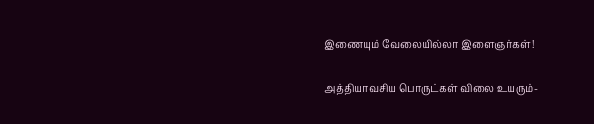இணையும் வேலையில்லா இளைஞர்கள்!

அத்தியாவசிய பொருட்கள் விலை உயரும்-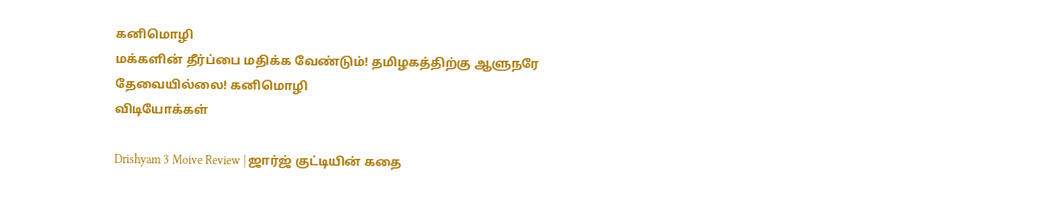கனிமொழி
மக்களின் தீர்ப்பை மதிக்க வேண்டும்! தமிழகத்திற்கு ஆளுநரே தேவையில்லை! கனிமொழி
விடியோக்கள்

Drishyam 3 Moive Review | ஜார்ஜ் குட்டியின் கதை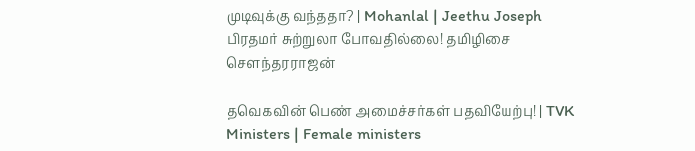முடிவுக்கு வந்ததா? | Mohanlal | Jeethu Joseph
பிரதமர் சுற்றுலா போவதில்லை! தமிழிசை சௌந்தரராஜன்

தவெகவின் பெண் அமைச்சர்கள் பதவியேற்பு! | TVK Ministers | Female ministers